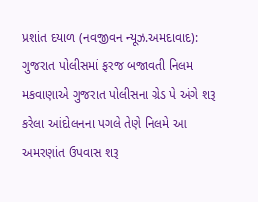પ્રશાંત દયાળ (નવજીવન ન્યૂઝ.અમદાવાદ): ગુજરાત પોલીસમાં ફરજ બજાવતી નિલમ મકવાણાએ ગુજરાત પોલીસના ગ્રેડ પે અંગે શરૂ કરેલા આંદોલનના પગલે તેણે નિલમે આ અમરણાંત ઉપવાસ શરૂ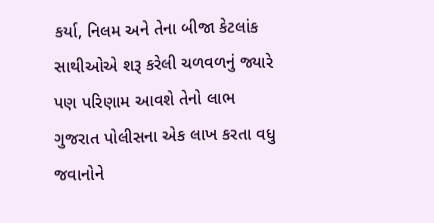કર્યા, નિલમ અને તેના બીજા કેટલાંક સાથીઓએ શરૂ કરેલી ચળવળનું જ્યારે પણ પરિણામ આવશે તેનો લાભ ગુજરાત પોલીસના એક લાખ કરતા વધુ જવાનોને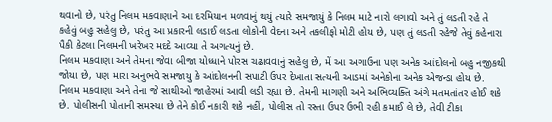થવાનો છે, પરંતુ નિલમ મકવાણાને આ દરમિયાન મળવાનું થયું ત્યારે સમજાયું કે નિલમ માટે નારો લગાવો અને તું લડતી રહે તે કહેવું બહુ સહેલુ છે, પરંતુ આ પ્રકારની લડાઈ લડતા લોકોની વેદના અને તકલીફો મોટી હોય છે, પણ તું લડતી રહેજે તેવું કહેનારા પૈકી કેટલા નિલમની ખરેખર મદદે આવ્યા તે અગત્યનું છે.
નિલમ મકવાણા અને તેમના જેવા બીજા યોધ્ધાને પોરસ ચઢાવવાનું સહેલુ છે, મેં આ અગાઉના પણ અનેક આંદોલનો બહુ નજીકથી જોયા છે, પણ મારા અનુભવે સમજાયુ કે આંદોલનની સપાટી ઉપર દેખાતા સત્યની આડમાં અનેકોના અનેક એજન્ડા હોય છે. નિલમ મકવાણા અને તેના જે સાથીઓ જાહેરમાં આવી લડી રહ્યા છે. તેમની માગણી અને અભિવ્યક્તિ અંગે મતમતાંતર હોઈ શકે છે. પોલીસની પોતાની સમસ્યા છે તેને કોઈ નકારી શકે નહીં, પોલીસ તો રસ્તા ઉપર ઉભી રહી કમાઈ લે છે, તેવી ટીકા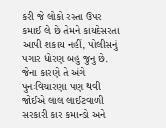કરી જે લોકો રસ્તા ઉપર કમાઈ લે છે તેમને કાયદેસરતા આપી શકાય નહીં, પોલીસનું પગાર ધોરણ બહુ જુનુ છે. જેના કારણે તે અંગે પુનઃવિચારણા પણ થવી જોઈએ લાલ લાઈટવાળી સરકારી કાર કમાન્ડો અને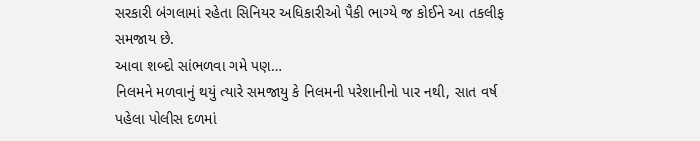સરકારી બંગલામાં રહેતા સિનિયર અધિકારીઓ પૈકી ભાગ્યે જ કોઈને આ તકલીફ સમજાય છે.
આવા શબ્દો સાંભળવા ગમે પણ…
નિલમને મળવાનું થયું ત્યારે સમજાયુ કે નિલમની પરેશાનીનો પાર નથી, સાત વર્ષ પહેલા પોલીસ દળમાં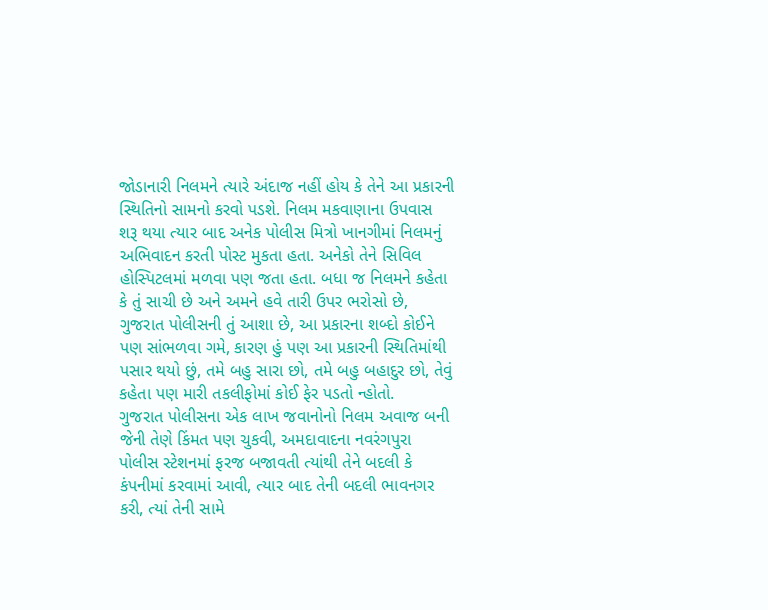જોડાનારી નિલમને ત્યારે અંદાજ નહીં હોય કે તેને આ પ્રકારની સ્થિતિનો સામનો કરવો પડશે. નિલમ મકવાણાના ઉપવાસ શરૂ થયા ત્યાર બાદ અનેક પોલીસ મિત્રો ખાનગીમાં નિલમનું અભિવાદન કરતી પોસ્ટ મુકતા હતા. અનેકો તેને સિવિલ હોસ્પિટલમાં મળવા પણ જતા હતા. બધા જ નિલમને કહેતા કે તું સાચી છે અને અમને હવે તારી ઉપર ભરોસો છે, ગુજરાત પોલીસની તું આશા છે, આ પ્રકારના શબ્દો કોઈને પણ સાંભળવા ગમે, કારણ હું પણ આ પ્રકારની સ્થિતિમાંથી પસાર થયો છું, તમે બહુ સારા છો, તમે બહુ બહાદુર છો, તેવું કહેતા પણ મારી તકલીફોમાં કોઈ ફેર પડતો ન્હોતો.
ગુજરાત પોલીસના એક લાખ જવાનોનો નિલમ અવાજ બની જેની તેણે કિંમત પણ ચુકવી, અમદાવાદના નવરંગપુરા પોલીસ સ્ટેશનમાં ફરજ બજાવતી ત્યાંથી તેને બદલી કે કંપનીમાં કરવામાં આવી, ત્યાર બાદ તેની બદલી ભાવનગર કરી, ત્યાં તેની સામે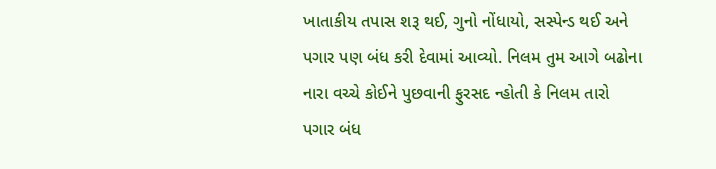ખાતાકીય તપાસ શરૂ થઈ, ગુનો નોંધાયો, સસ્પેન્ડ થઈ અને પગાર પણ બંધ કરી દેવામાં આવ્યો. નિલમ તુમ આગે બઢોના નારા વચ્ચે કોઈને પુછવાની ફુરસદ ન્હોતી કે નિલમ તારો પગાર બંધ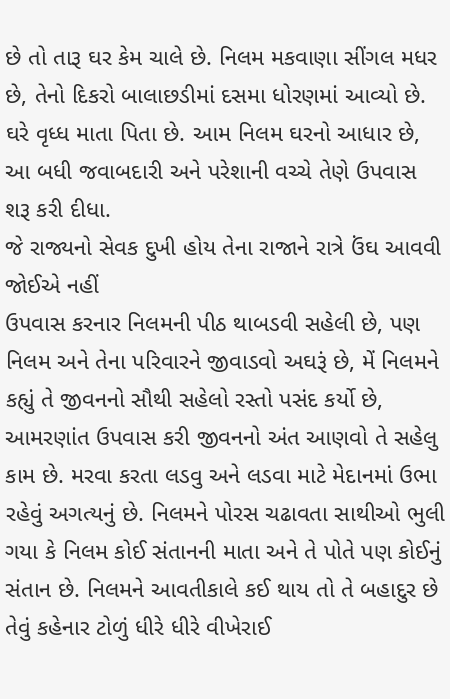છે તો તારૂ ઘર કેમ ચાલે છે. નિલમ મકવાણા સીંગલ મધર છે, તેનો દિકરો બાલાછડીમાં દસમા ધોરણમાં આવ્યો છે. ઘરે વૃધ્ધ માતા પિતા છે. આમ નિલમ ઘરનો આધાર છે, આ બધી જવાબદારી અને પરેશાની વચ્ચે તેણે ઉપવાસ શરૂ કરી દીધા.
જે રાજ્યનો સેવક દુખી હોય તેના રાજાને રાત્રે ઉંઘ આવવી જોઈએ નહીં
ઉપવાસ કરનાર નિલમની પીઠ થાબડવી સહેલી છે, પણ નિલમ અને તેના પરિવારને જીવાડવો અઘરૂં છે, મેં નિલમને કહ્યું તે જીવનનો સૌથી સહેલો રસ્તો પસંદ કર્યો છે, આમરણાંત ઉપવાસ કરી જીવનનો અંત આણવો તે સહેલુ કામ છે. મરવા કરતા લડવુ અને લડવા માટે મેદાનમાં ઉભા રહેવું અગત્યનું છે. નિલમને પોરસ ચઢાવતા સાથીઓ ભુલી ગયા કે નિલમ કોઈ સંતાનની માતા અને તે પોતે પણ કોઈનું સંતાન છે. નિલમને આવતીકાલે કઈ થાય તો તે બહાદુર છે તેવું કહેનાર ટોળું ધીરે ધીરે વીખેરાઈ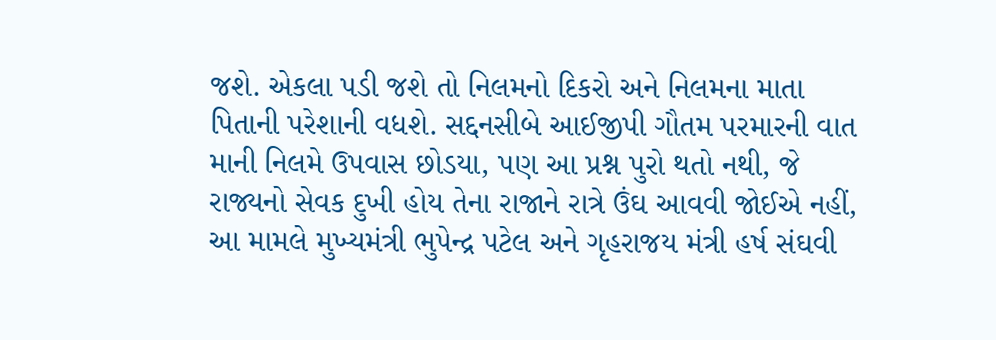જશે. એકલા પડી જશે તો નિલમનો દિકરો અને નિલમના માતા પિતાની પરેશાની વધશે. સદ્દનસીબે આઈજીપી ગૌતમ પરમારની વાત માની નિલમે ઉપવાસ છોડયા, પણ આ પ્રશ્ન પુરો થતો નથી, જે રાજ્યનો સેવક દુખી હોય તેના રાજાને રાત્રે ઉંઘ આવવી જોઈએ નહીં, આ મામલે મુખ્યમંત્રી ભુપેન્દ્ર પટેલ અને ગૃહરાજય મંત્રી હર્ષ સંઘવી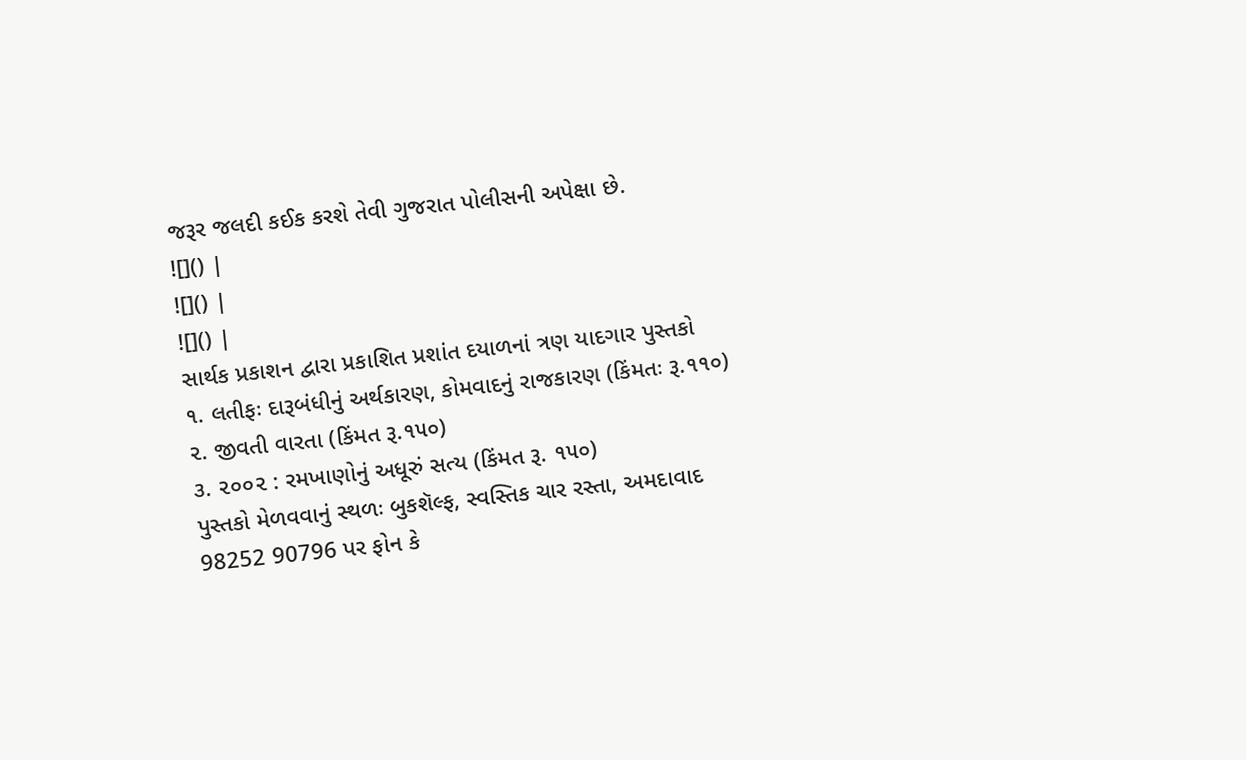જરૂર જલદી કઈક કરશે તેવી ગુજરાત પોલીસની અપેક્ષા છે.
![]() |
![]() |
![]() |
સાર્થક પ્રકાશન દ્વારા પ્રકાશિત પ્રશાંત દયાળનાં ત્રણ યાદગાર પુસ્તકો
૧. લતીફઃ દારૂબંધીનું અર્થકારણ, કોમવાદનું રાજકારણ (કિંમતઃ રૂ.૧૧૦)
૨. જીવતી વારતા (કિંમત રૂ.૧૫૦)
૩. ૨૦૦૨ : રમખાણોનું અધૂરું સત્ય (કિંમત રૂ. ૧૫૦)
પુસ્તકો મેળવવાનું સ્થળઃ બુકશૅલ્ફ, સ્વસ્તિક ચાર રસ્તા, અમદાવાદ
98252 90796 પર ફોન કે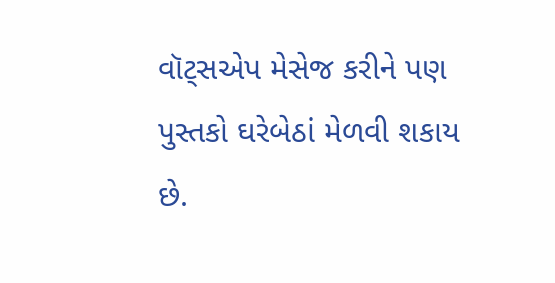વૉટ્સએપ મેસેજ કરીને પણ પુસ્તકો ઘરેબેઠાં મેળવી શકાય છે.